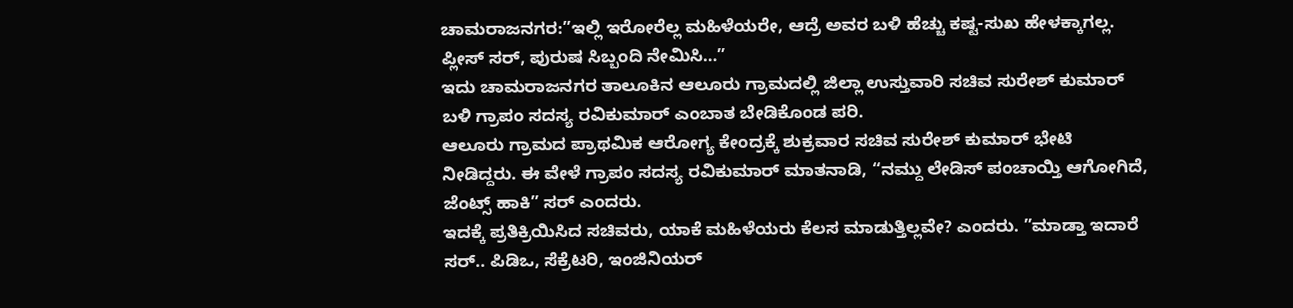ಚಾಮರಾಜನಗರ:”ಇಲ್ಲಿ ಇರೋರೆಲ್ಲ ಮಹಿಳೆಯರೇ, ಆದ್ರೆ ಅವರ ಬಳಿ ಹೆಚ್ಚು ಕಷ್ಟ-ಸುಖ ಹೇಳಕ್ಕಾಗಲ್ಲ. ಪ್ಲೀಸ್ ಸರ್, ಪುರುಷ ಸಿಬ್ಬಂದಿ ನೇಮಿಸಿ…”
ಇದು ಚಾಮರಾಜನಗರ ತಾಲೂಕಿನ ಆಲೂರು ಗ್ರಾಮದಲ್ಲಿ ಜಿಲ್ಲಾ ಉಸ್ತುವಾರಿ ಸಚಿವ ಸುರೇಶ್ ಕುಮಾರ್ ಬಳಿ ಗ್ರಾಪಂ ಸದಸ್ಯ ರವಿಕುಮಾರ್ ಎಂಬಾತ ಬೇಡಿಕೊಂಡ ಪರಿ.
ಆಲೂರು ಗ್ರಾಮದ ಪ್ರಾಥಮಿಕ ಆರೋಗ್ಯ ಕೇಂದ್ರಕ್ಕೆ ಶುಕ್ರವಾರ ಸಚಿವ ಸುರೇಶ್ ಕುಮಾರ್ ಭೇಟಿ ನೀಡಿದ್ದರು. ಈ ವೇಳೆ ಗ್ರಾಪಂ ಸದಸ್ಯ ರವಿಕುಮಾರ್ ಮಾತನಾಡಿ, “ನಮ್ದು ಲೇಡಿಸ್ ಪಂಚಾಯ್ತಿ ಆಗೋಗಿದೆ, ಜೆಂಟ್ಸ್ ಹಾಕಿ” ಸರ್ ಎಂದರು.
ಇದಕ್ಕೆ ಪ್ರತಿಕ್ರಿಯಿಸಿದ ಸಚಿವರು, ಯಾಕೆ ಮಹಿಳೆಯರು ಕೆಲಸ ಮಾಡುತ್ತಿಲ್ಲವೇ‌? ಎಂದರು. ”ಮಾಡ್ತಾ ಇದಾರೆ ಸರ್.. ಪಿಡಿಒ, ಸೆಕ್ರೆಟರಿ, ಇಂಜಿನಿಯರ್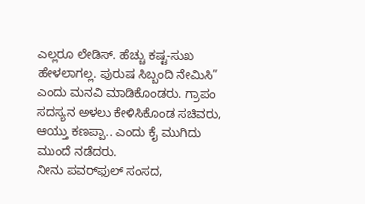ಎಲ್ಲರೂ ಲೇಡಿಸ್. ಹೆಚ್ಚು ಕಷ್ಟ-ಸುಖ ಹೇಳಲಾಗಲ್ಲ. ಪುರುಷ ಸಿಬ್ಬಂದಿ ನೇಮಿಸಿ” ಎಂದು ಮನವಿ ಮಾಡಿಕೊಂಡರು. ಗ್ರಾಪಂ ಸದಸ್ಯನ ಅಳಲು ಕೇಳಿಸಿಕೊಂಡ ಸಚಿವರು, ಆಯ್ತು ಕಣಪ್ಪಾ.. ಎಂದು ಕೈ ಮುಗಿದು ಮುಂದೆ ನಡೆದರು.
ನೀನು ಪವರ್‌ಫುಲ್ ಸಂಸದ,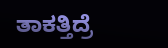ತಾಕತ್ತಿದ್ರೆ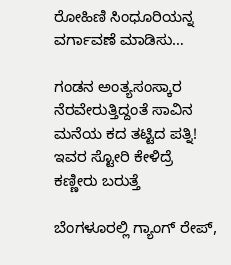ರೋಹಿಣಿ ಸಿಂಧೂರಿಯನ್ನ ವರ್ಗಾವಣೆ ಮಾಡಿಸು…

ಗಂಡನ ಅಂತ್ಯಸಂಸ್ಕಾರ ನೆರವೇರುತ್ತಿದ್ದಂತೆ ಸಾವಿನ ಮನೆಯ ಕದ ತಟ್ಟಿದ ಪತ್ನಿ! ಇವರ ಸ್ಟೋರಿ ಕೇಳಿದ್ರೆ ಕಣ್ಣೀರು ಬರುತ್ತೆ

ಬೆಂಗಳೂರಲ್ಲಿ ಗ್ಯಾಂಗ್ ರೇಪ್,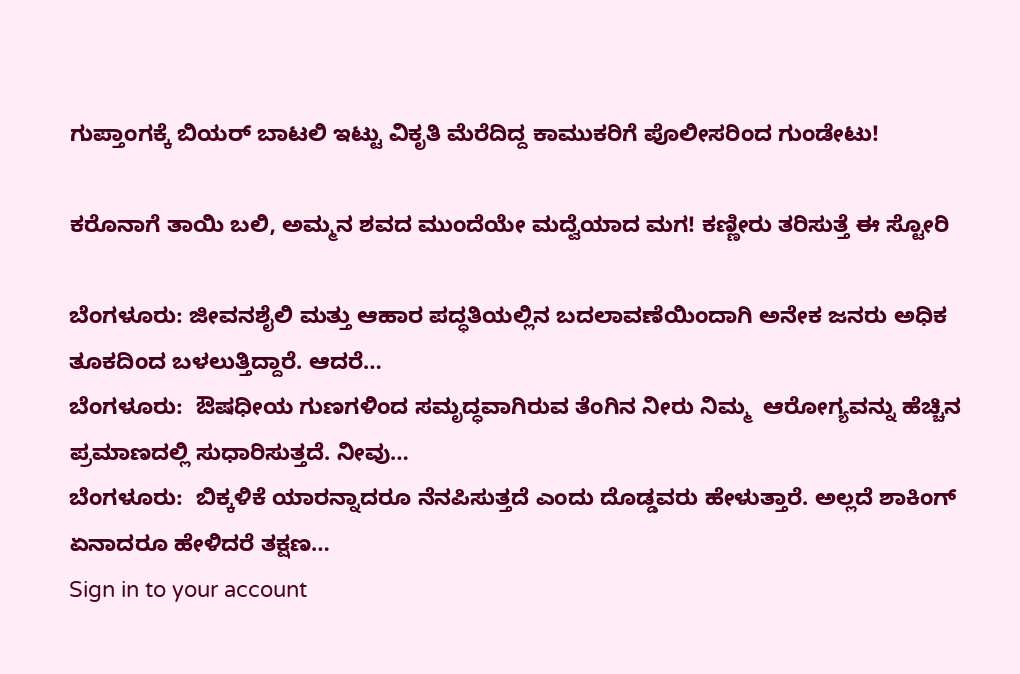ಗುಪ್ತಾಂಗಕ್ಕೆ ಬಿಯರ್ ಬಾಟಲಿ ಇಟ್ಟು ವಿಕೃತಿ ಮೆರೆದಿದ್ದ ಕಾಮುಕರಿಗೆ ಪೊಲೀಸರಿಂದ ಗುಂಡೇಟು!

ಕರೊನಾಗೆ ತಾಯಿ ಬಲಿ, ಅಮ್ಮನ ಶವದ ಮುಂದೆಯೇ ಮದ್ವೆಯಾದ ಮಗ! ಕಣ್ಣೀರು ತರಿಸುತ್ತೆ ಈ ಸ್ಟೋರಿ

ಬೆಂಗಳೂರು: ಜೀವನಶೈಲಿ ಮತ್ತು ಆಹಾರ ಪದ್ಧತಿಯಲ್ಲಿನ ಬದಲಾವಣೆಯಿಂದಾಗಿ ಅನೇಕ ಜನರು ಅಧಿಕ ತೂಕದಿಂದ ಬಳಲುತ್ತಿದ್ದಾರೆ. ಆದರೆ…
ಬೆಂಗಳೂರು:  ಔಷಧೀಯ ಗುಣಗಳಿಂದ ಸಮೃದ್ಧವಾಗಿರುವ ತೆಂಗಿನ ನೀರು ನಿಮ್ಮ  ಆರೋಗ್ಯವನ್ನು ಹೆಚ್ಚಿನ ಪ್ರಮಾಣದಲ್ಲಿ ಸುಧಾರಿಸುತ್ತದೆ. ನೀವು…
ಬೆಂಗಳೂರು:  ಬಿಕ್ಕಳಿಕೆ ಯಾರನ್ನಾದರೂ ನೆನಪಿಸುತ್ತದೆ ಎಂದು ದೊಡ್ಡವರು ಹೇಳುತ್ತಾರೆ. ಅಲ್ಲದೆ ಶಾಕಿಂಗ್ ಏನಾದರೂ ಹೇಳಿದರೆ ತಕ್ಷಣ…
Sign in to your account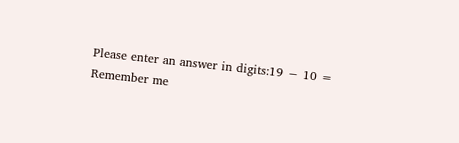Please enter an answer in digits:19 − 10 =
Remember me